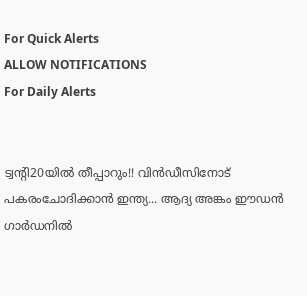For Quick Alerts
ALLOW NOTIFICATIONS
For Daily Alerts


ട്വന്റി20യില്‍ തീപ്പാറും!! വിന്‍ഡീസിനോട് പകരംചോദിക്കാന്‍ ഇന്ത്യ... ആദ്യ അങ്കം ഈഡന്‍ ഗാര്‍ഡനില്‍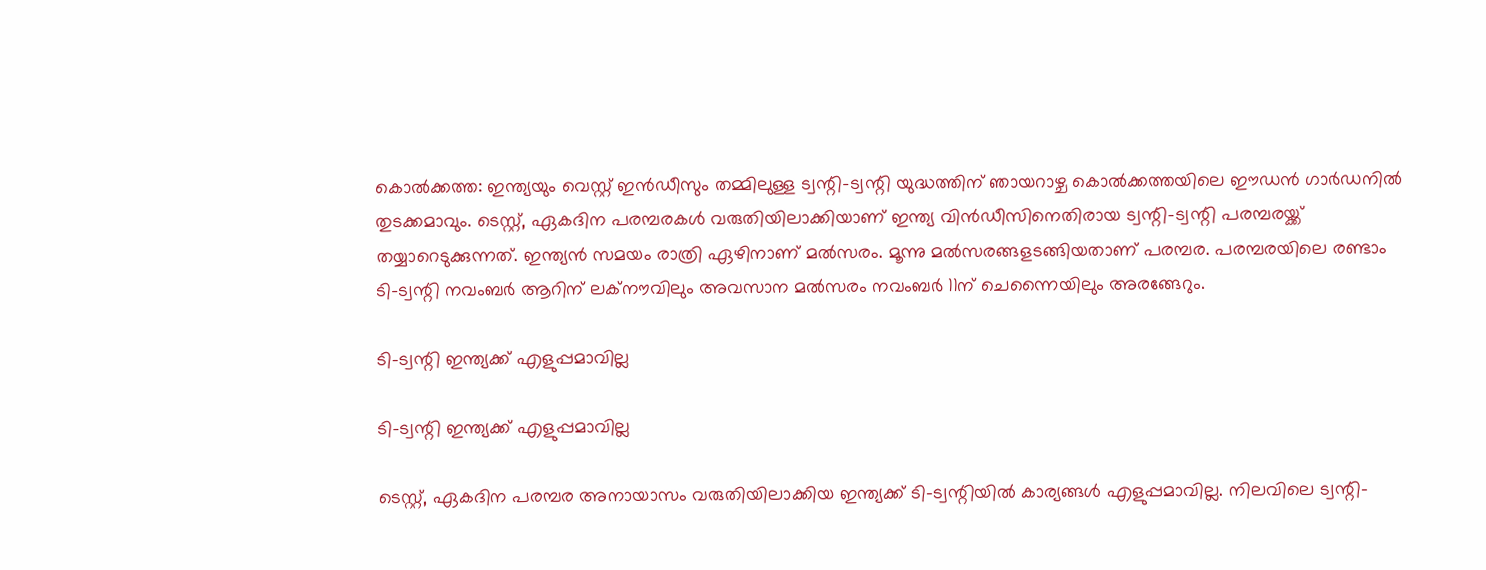കൊല്‍ക്കത്ത: ഇന്ത്യയും വെസ്റ്റ് ഇന്‍ഡീസും തമ്മിലുള്ള ട്വന്റി-ട്വന്റി യുദ്ധത്തിന് ഞായറാഴ്ച കൊല്‍ക്കത്തയിലെ ഈഡന്‍ ഗാര്‍ഡനില്‍ തുടക്കമാവും. ടെസ്റ്റ്, ഏകദിന പരമ്പരകള്‍ വരുതിയിലാക്കിയാണ് ഇന്ത്യ വിന്‍ഡീസിനെതിരായ ട്വന്റി-ട്വന്റി പരമ്പരയ്ക്ക് തയ്യാറെടുക്കുന്നത്. ഇന്ത്യന്‍ സമയം രാത്രി ഏഴിനാണ് മല്‍സരം. മൂന്നു മല്‍സരങ്ങളടങ്ങിയതാണ് പരമ്പര. പരമ്പരയിലെ രണ്ടാം ടി-ട്വന്റി നവംബര്‍ ആറിന് ലക്‌നൗവിലും അവസാന മല്‍സരം നവംബര്‍ 11ന് ചെന്നൈയിലും അരങ്ങേറും.

ടി-ട്വന്റി ഇന്ത്യക്ക് എളുപ്പമാവില്ല

ടി-ട്വന്റി ഇന്ത്യക്ക് എളുപ്പമാവില്ല

ടെസ്റ്റ്, ഏകദിന പരമ്പര അനായാസം വരുതിയിലാക്കിയ ഇന്ത്യക്ക് ടി-ട്വന്റിയില്‍ കാര്യങ്ങള്‍ എളുപ്പമാവില്ല. നിലവിലെ ട്വന്റി-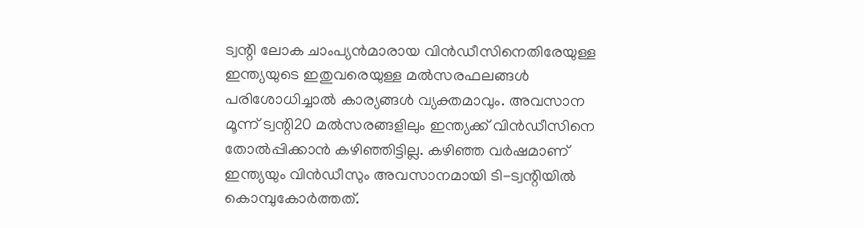ട്വന്റി ലോക ചാംപ്യന്‍മാരായ വിന്‍ഡീസിനെതിരേയുള്ള ഇന്ത്യയുടെ ഇതുവരെയുള്ള മല്‍സരഫലങ്ങള്‍ പരിശോധിച്ചാല്‍ കാര്യങ്ങള്‍ വ്യക്തമാവും. അവസാന മൂന്ന് ട്വന്റി20 മല്‍സരങ്ങളിലും ഇന്ത്യക്ക് വിന്‍ഡീസിനെ തോല്‍പ്പിക്കാന്‍ കഴിഞ്ഞിട്ടില്ല. കഴിഞ്ഞ വര്‍ഷമാണ് ഇന്ത്യയും വിന്‍ഡീസും അവസാനമായി ടി-ട്വന്റിയില്‍ കൊമ്പുകോര്‍ത്തത്.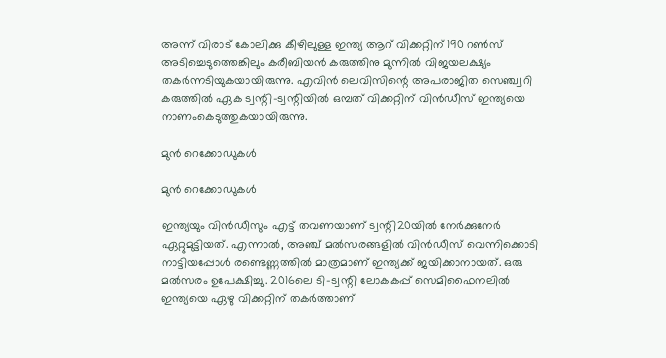അന്ന് വിരാട് കോലിക്കു കീഴിലുള്ള ഇന്ത്യ ആറ് വിക്കറ്റിന് 190 റണ്‍സ് അടിച്ചെടുത്തെങ്കിലും കരീബിയന്‍ കരുത്തിനു മുന്നില്‍ വിജയലക്ഷ്യം തകര്‍ന്നടിയുകയായിരുന്നു. എവിന്‍ ലെവിസിന്റെ അപരാജിത സെഞ്ച്വറി കരുത്തില്‍ ഏക ട്വന്റി-ട്വന്റിയില്‍ ഒമ്പത് വിക്കറ്റിന് വിന്‍ഡീസ് ഇന്ത്യയെ നാണംകെടുത്തുകയായിരുന്നു.

മുന്‍ റെക്കോഡുകള്‍

മുന്‍ റെക്കോഡുകള്‍

ഇന്ത്യയും വിന്‍ഡീസും എട്ട് തവണയാണ് ട്വന്റി20യില്‍ നേര്‍ക്കുനേര്‍ ഏറ്റുമുട്ടിയത്. എന്നാല്‍, അഞ്ച് മല്‍സരങ്ങളില്‍ വിന്‍ഡീസ് വെന്നിക്കൊടി നാട്ടിയപ്പോള്‍ രണ്ടെണ്ണത്തില്‍ മാത്രമാണ് ഇന്ത്യക്ക് ജയിക്കാനായത്. ഒരു മല്‍സരം ഉപേക്ഷിച്ചു. 2016ലെ ടി-ട്വന്റി ലോകകപ്പ് സെമിഫൈനലില്‍ ഇന്ത്യയെ ഏഴു വിക്കറ്റിന് തകര്‍ത്താണ്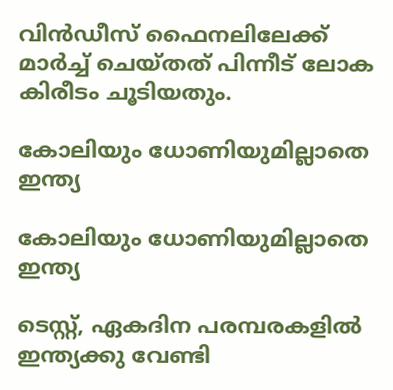വിന്‍ഡീസ് ഫൈനലിലേക്ക് മാര്‍ച്ച് ചെയ്തത് പിന്നീട് ലോക കിരീടം ചൂടിയതും.

കോലിയും ധോണിയുമില്ലാതെ ഇന്ത്യ

കോലിയും ധോണിയുമില്ലാതെ ഇന്ത്യ

ടെസ്റ്റ്, ഏകദിന പരമ്പരകളില്‍ ഇന്ത്യക്കു വേണ്ടി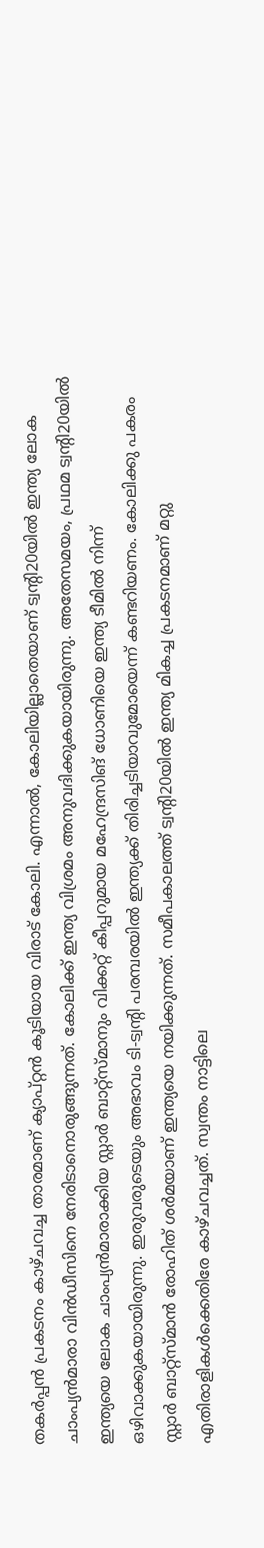തകര്‍പ്പന്‍ പ്രകടനം കാഴ്ചവച്ച താരമാണ് ക്യാപ്റ്റന്‍ കൂടിയായ വിരാട് കോലി. എന്നാല്‍, കോലിയില്ലാതെയാണ് ട്വന്റി20യില്‍ ഇന്ത്യ ലോക ചാംപ്യന്‍മാരാ വിന്‍ഡീസിനെ നേരിടാനൊരുങ്ങുന്നത്. കോലിക്ക് ഇന്ത്യ വിശ്രമം അനുവദിക്കുകയായിരുന്നു. അതേസമയം, പ്രഥമ ട്വന്റി20യില്‍ ഇന്ത്യയെ ലോക ചാംപ്യന്‍മാരാക്കിയ സ്റ്റാര്‍ ബാറ്റ്‌സ്മാനും വിക്കറ്റ് കീപ്പറുമായ മഹേന്ദ്രസിങ് ധോണിയെ ഇന്ത്യ ടീമില്‍ നിന്ന് ഒഴിവാക്കുകയായിരുന്നു. ഇരുവരുടെയും അഭാവം ടി-ട്വന്റി പരമ്പരയില്‍ ഇന്ത്യക്ക് തിരിച്ചടിയാവുമോയെന്ന് കണ്ടറിയണം. കോലിക്കു പകരം സ്റ്റാര്‍ ബാറ്റ്‌സ്മാന്‍ രോഹിത് ശര്‍മയാണ് ഇന്ത്യയെ നയിക്കുന്നത്. സമീപകാലത്ത് ട്വന്റി20യില്‍ ഇന്ത്യ മികച്ച പ്രകടനമാണ് മറ്റു എതിരാളികള്‍ക്കെതിരേ കാഴ്ചവച്ചത്. സ്വന്തം നാട്ടിലെ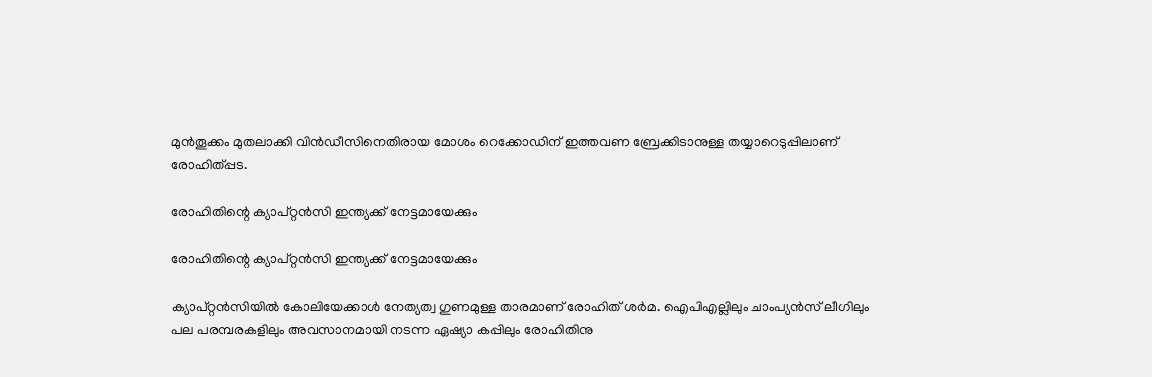മുന്‍തൂക്കം മുതലാക്കി വിന്‍ഡീസിനെതിരായ മോശം റെക്കോഡിന് ഇത്തവണ ബ്രേക്കിടാനുള്ള തയ്യാറെടുപ്പിലാണ് രോഹിത്പ്പട.

രോഹിതിന്റെ ക്യാപ്റ്റന്‍സി ഇന്ത്യക്ക് നേട്ടമായേക്കും

രോഹിതിന്റെ ക്യാപ്റ്റന്‍സി ഇന്ത്യക്ക് നേട്ടമായേക്കും

ക്യാപ്റ്റന്‍സിയില്‍ കോലിയേക്കാള്‍ നേത്യത്വ ഗുണമുള്ള താരമാണ് രോഹിത് ശര്‍മ. ഐപിഎല്ലിലും ചാംപ്യന്‍സ് ലീഗിലും പല പരമ്പരകളിലും അവസാനമായി നടന്ന ഏഷ്യാ കപ്പിലും രോഹിതിനു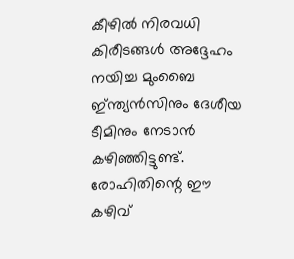കീഴില്‍ നിരവധി കിരീടങ്ങള്‍ അദ്ദേഹം നയിച്ച മുംബൈ ഇ്ന്ത്യന്‍സിനും ദേശീയ ടീമിനും നേടാന്‍ കഴിഞ്ഞിട്ടുണ്ട്. രോഹിതിന്റെ ഈ കഴിവ്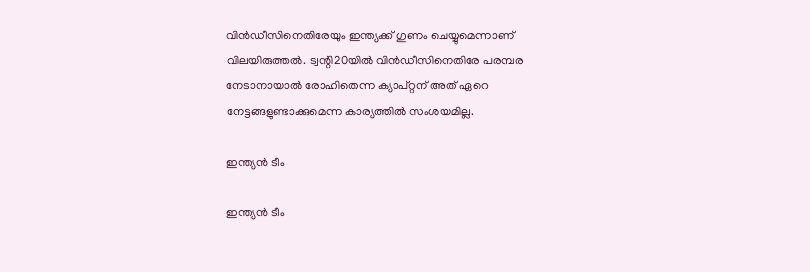വിന്‍ഡീസിനെതിരേയും ഇന്ത്യക്ക് ഗുണം ചെയ്യുമെന്നാണ് വിലയിരുത്തല്‍. ട്വന്റി20യില്‍ വിന്‍ഡീസിനെതിരേ പരമ്പര നേടാനായാല്‍ രോഹിതെന്ന ക്യാപ്റ്റന് അത് ഏറെ നേട്ടങ്ങളുണ്ടാക്കുമെന്ന കാര്യത്തില്‍ സംശയമില്ല.

ഇന്ത്യന്‍ ടീം

ഇന്ത്യന്‍ ടീം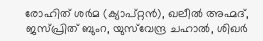രോഹിത് ശര്‍മ (ക്യാപ്റ്റന്‍), ഖലീല്‍ അഹ്മദ്, ജസ്പ്രിത് ബുംറ, യുസ്‌വേന്ദ്ര ചഹാല്‍, ശിഖര്‍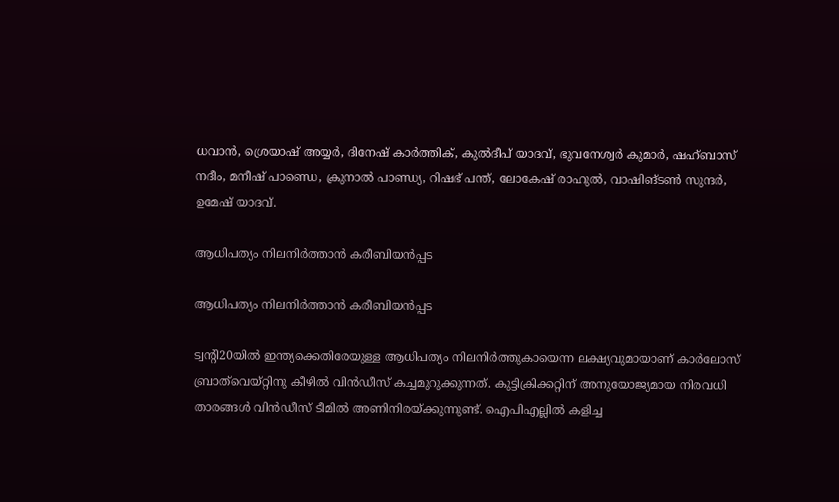ധവാന്‍, ശ്രെയാഷ് അയ്യര്‍, ദിനേഷ് കാര്‍ത്തിക്, കുല്‍ദീപ് യാദവ്, ഭുവനേശ്വര്‍ കുമാര്‍, ഷഹ്ബാസ് നദീം, മനീഷ് പാണ്ഡെ, ക്രുനാല്‍ പാണ്ഡ്യ, റിഷഭ് പന്ത്, ലോകേഷ് രാഹുല്‍, വാഷിങ്ടണ്‍ സുന്ദര്‍, ഉമേഷ് യാദവ്.

ആധിപത്യം നിലനിര്‍ത്താന്‍ കരീബിയന്‍പ്പട

ആധിപത്യം നിലനിര്‍ത്താന്‍ കരീബിയന്‍പ്പട

ട്വന്റി20യില്‍ ഇന്ത്യക്കെതിരേയുള്ള ആധിപത്യം നിലനിര്‍ത്തുകായെന്ന ലക്ഷ്യവുമായാണ് കാര്‍ലോസ് ബ്രാത്‌വെയ്റ്റിനു കീഴില്‍ വിന്‍ഡീസ് കച്ചമുറുക്കുന്നത്. കുട്ടിക്രിക്കറ്റിന് അനുയോജ്യമായ നിരവധി താരങ്ങള്‍ വിന്‍ഡീസ് ടീമില്‍ അണിനിരയ്ക്കുന്നുണ്ട്. ഐപിഎല്ലില്‍ കളിച്ച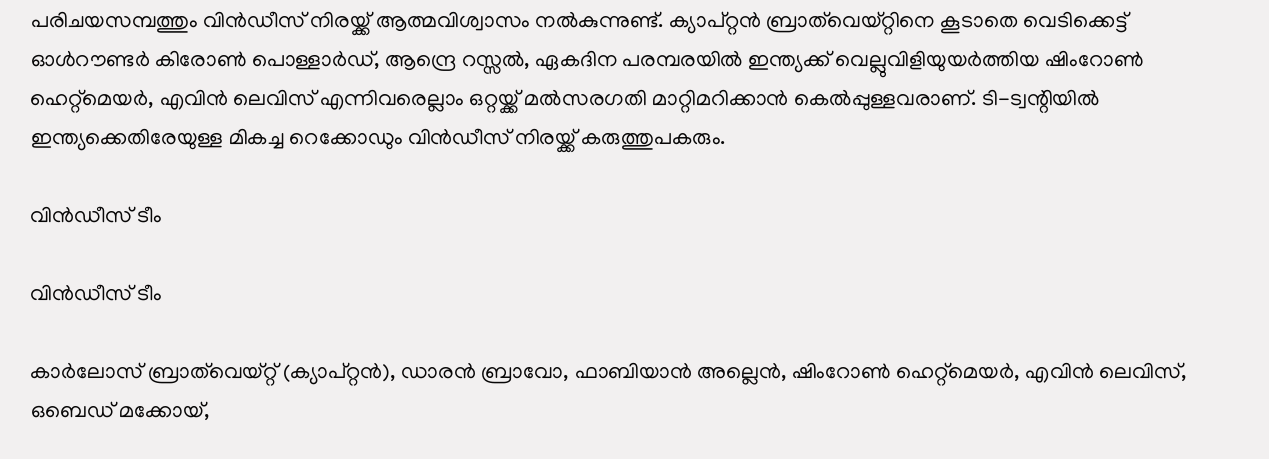പരിചയസമ്പത്തും വിന്‍ഡീസ് നിരയ്ക്ക് ആത്മവിശ്വാസം നല്‍കുന്നുണ്ട്. ക്യാപ്റ്റന്‍ ബ്രാത്‌വെയ്റ്റിനെ കൂടാതെ വെടിക്കെട്ട് ഓള്‍റൗണ്ടര്‍ കിരോണ്‍ പൊള്ളാര്‍ഡ്, ആന്ദ്രെ റസ്സല്‍, ഏകദിന പരമ്പരയില്‍ ഇന്ത്യക്ക് വെല്ലുവിളിയുയര്‍ത്തിയ ഷിംറോണ്‍ ഹെറ്റ്‌മെയര്‍, എവിന്‍ ലെവിസ് എന്നിവരെല്ലാം ഒറ്റയ്ക്ക് മല്‍സരഗതി മാറ്റിമറിക്കാന്‍ കെല്‍പ്പുള്ളവരാണ്. ടി-ട്വന്റിയില്‍ ഇന്ത്യക്കെതിരേയുള്ള മികച്ച റെക്കോഡും വിന്‍ഡീസ് നിരയ്ക്ക് കരുത്തുപകരും.

വിന്‍ഡീസ് ടീം

വിന്‍ഡീസ് ടീം

കാര്‍ലോസ് ബ്രാത്‌വെയ്റ്റ് (ക്യാപ്റ്റന്‍), ഡാരന്‍ ബ്രാവോ, ഫാബിയാന്‍ അല്ലെന്‍, ഷിംറോണ്‍ ഹെറ്റ്‌മെയര്‍, എവിന്‍ ലെവിസ്, ഒബെഡ് മക്കോയ്,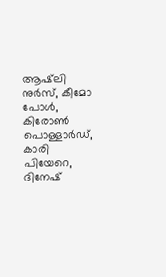ആഷ്‌ലി നുര്‍സ്, കീമോ പോള്‍, കിരോണ്‍ പൊള്ളാര്‍ഡ്, കാരി പിയേറെ, ദിനേഷ്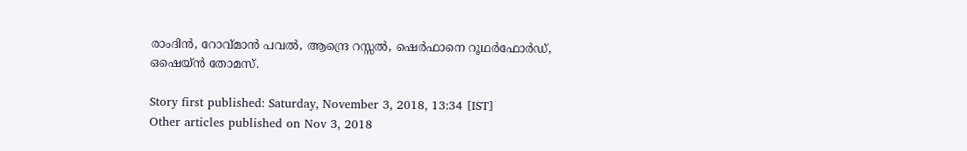രാംദിന്‍, റോവ്മാന്‍ പവല്‍, ആന്ദ്രെ റസ്സല്‍, ഷെര്‍ഫാനെ റൂഥര്‍ഫോര്‍ഡ്, ഒഷെയ്ന്‍ തോമസ്.

Story first published: Saturday, November 3, 2018, 13:34 [IST]
Other articles published on Nov 3, 2018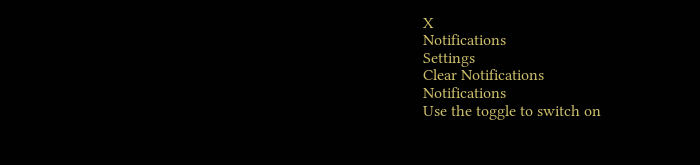X
Notifications
Settings
Clear Notifications
Notifications
Use the toggle to switch on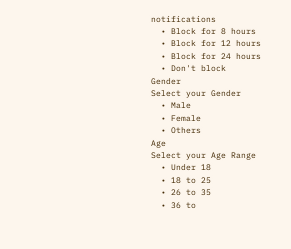notifications
  • Block for 8 hours
  • Block for 12 hours
  • Block for 24 hours
  • Don't block
Gender
Select your Gender
  • Male
  • Female
  • Others
Age
Select your Age Range
  • Under 18
  • 18 to 25
  • 26 to 35
  • 36 to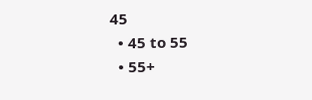45
  • 45 to 55
  • 55+